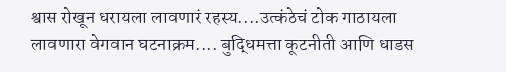श्वास रोखून धरायला लावणारं रहस्य....उत्कंठेचं टोक गाठायला लावणारा वेगवान घटनाक्रम.... बुद्धिमत्ता कूटनीती आणि धाडस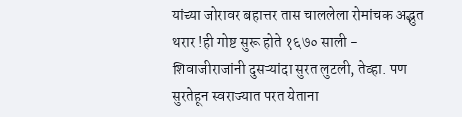यांच्या जोरावर बहात्तर तास चाललेला रोमांचक अद्भुत थरार !ही गोष्ट सुरू होते १६७० साली - शिवाजीराजांनी दुसऱ्यांदा सुरत लुटली, तेव्हा. पण सुरतेहून स्वराज्यात परत येताना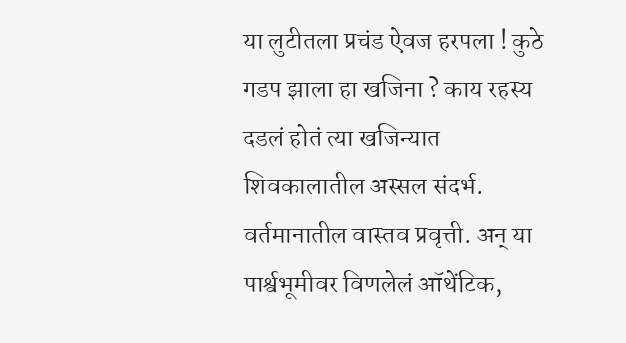या लुटीतला प्रचंड ऐवज हरपला ! कुठे गडप झाला हा खजिना ? काय रहस्य दडलं होतं त्या खजिन्यात शिवकालातील अस्सल संदर्भ. वर्तमानातील वास्तव प्रवृत्ती. अन् या पार्श्वभूमीवर विणलेलं ऑथेंटिक,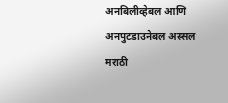अनबिलीव्हेबल आणि अनपुटडाउनेबल अस्सल मराठी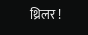थ्रिलर !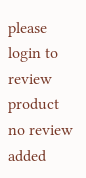please login to review product
no review added